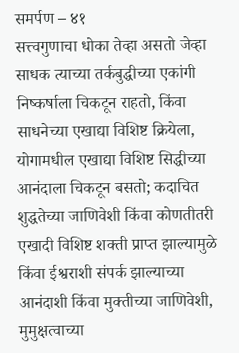समर्पण – ४१
सत्त्वगुणाचा धोका तेव्हा असतो जेव्हा साधक त्याच्या तर्कबुद्धीच्या एकांगी निष्कर्षाला चिकटून राहतो, किंवा साधनेच्या एखाद्या विशिष्ट क्रियेला, योगामधील एखाद्या विशिष्ट सिद्धीच्या आनंदाला चिकटून बसतो; कदाचित शुद्धतेच्या जाणिवेशी किंवा कोणतीतरी एखादी विशिष्ट शक्ती प्राप्त झाल्यामुळे किंवा ईश्वराशी संपर्क झाल्याच्या आनंदाशी किंवा मुक्तीच्या जाणिवेशी, मुमुक्षत्वाच्या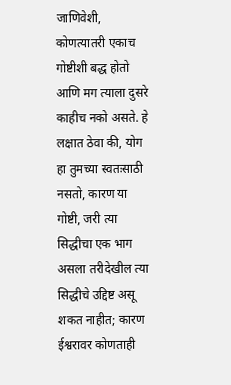जाणिवेशी, कोणत्यातरी एकाच गोष्टीशी बद्ध होतो आणि मग त्याला दुसरे काहीच नको असते. हे लक्षात ठेवा की, योग हा तुमच्या स्वतःसाठी नसतो, कारण या गोष्टी, जरी त्या सिद्धीचा एक भाग असला तरीदेखील त्या सिद्धीचे उद्दिष्ट असू शकत नाहीत; कारण ईश्वरावर कोणताही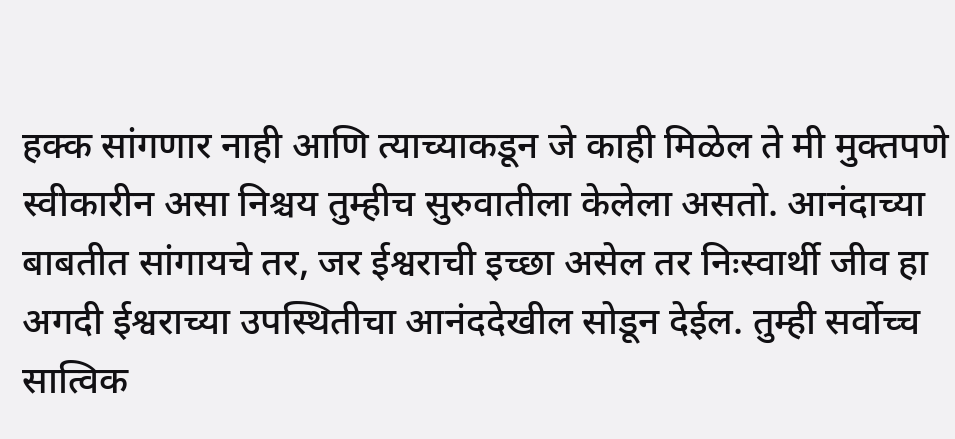हक्क सांगणार नाही आणि त्याच्याकडून जे काही मिळेल ते मी मुक्तपणे स्वीकारीन असा निश्चय तुम्हीच सुरुवातीला केलेला असतो. आनंदाच्या बाबतीत सांगायचे तर, जर ईश्वराची इच्छा असेल तर निःस्वार्थी जीव हा अगदी ईश्वराच्या उपस्थितीचा आनंददेखील सोडून देईल. तुम्ही सर्वोच्च सात्विक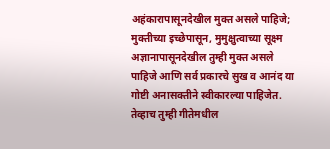अहंकारापासूनदेखील मुक्त असले पाहिजे; मुक्तीच्या इच्छेपासून, मुमुक्षुत्वाच्या सूक्ष्म अज्ञानापासूनदेखील तुम्ही मुक्त असले पाहिजे आणि सर्व प्रकारचे सुख व आनंद या गोष्टी अनासक्तीने स्वीकारल्या पाहिजेत. तेव्हाच तुम्ही गीतेमधील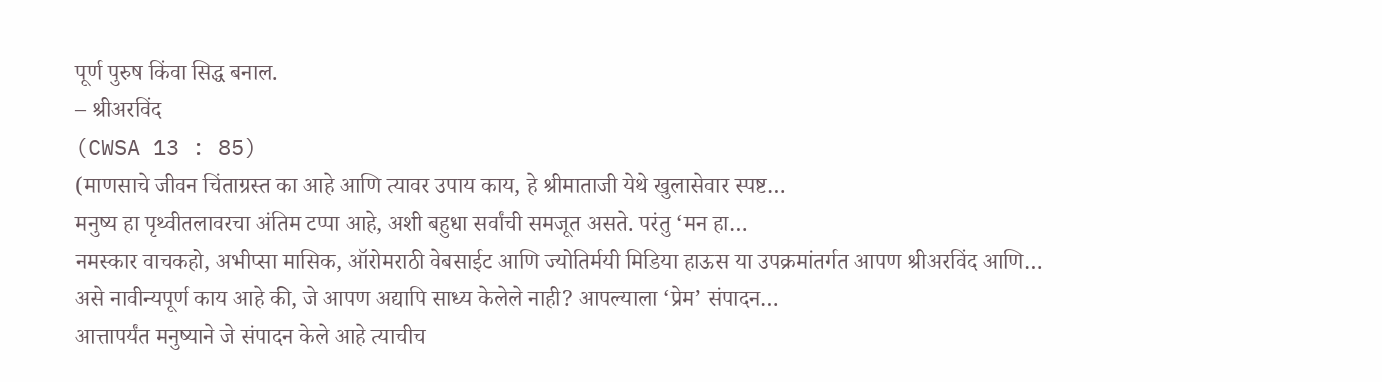पूर्ण पुरुष किंवा सिद्ध बनाल.
– श्रीअरविंद
(CWSA 13 : 85)
(माणसाचे जीवन चिंताग्रस्त का आहे आणि त्यावर उपाय काय, हे श्रीमाताजी येथे खुलासेवार स्पष्ट…
मनुष्य हा पृथ्वीतलावरचा अंतिम टप्पा आहे, अशी बहुधा सर्वांची समजूत असते. परंतु ‘मन हा…
नमस्कार वाचकहो, अभीप्सा मासिक, ऑरोमराठी वेबसाईट आणि ज्योतिर्मयी मिडिया हाऊस या उपक्रमांतर्गत आपण श्रीअरविंद आणि…
असे नावीन्यपूर्ण काय आहे की, जे आपण अद्यापि साध्य केलेले नाही? आपल्याला ‘प्रेम’ संपादन…
आत्तापर्यंत मनुष्याने जे संपादन केले आहे त्याचीच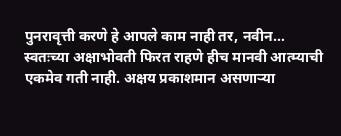पुनरावृत्ती करणे हे आपले काम नाही तर, नवीन…
स्वतःच्या अक्षाभोवती फिरत राहणे हीच मानवी आत्म्याची एकमेव गती नाही. अक्षय प्रकाशमान असणाऱ्या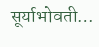सूर्याभोवती…